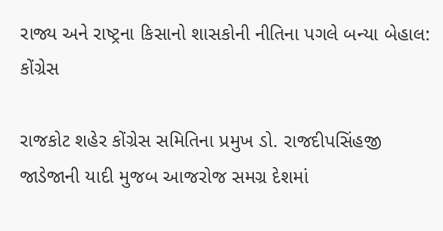રાજ્ય અને રાષ્ટ્રના કિસાનો શાસકોની નીતિના પગલે બન્યા બેહાલ: કોંગ્રેસ

રાજકોટ શહેર કોંગ્રેસ સમિતિના પ્રમુખ ડો. રાજદીપસિંહજી જાડેજાની યાદી મુજબ આજરોજ સમગ્ર દેશમાં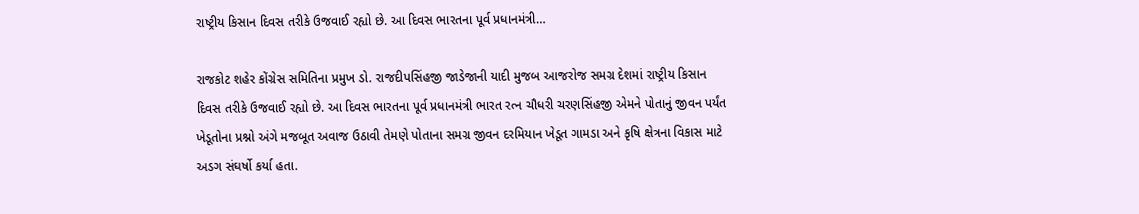રાષ્ટ્રીય કિસાન દિવસ તરીકે ઉજવાઈ રહ્યો છે. આ દિવસ ભારતના પૂર્વ પ્રધાનમંત્રી…

રાજકોટ શહેર કોંગ્રેસ સમિતિના પ્રમુખ ડો. રાજદીપસિંહજી જાડેજાની યાદી મુજબ આજરોજ સમગ્ર દેશમાં રાષ્ટ્રીય કિસાન દિવસ તરીકે ઉજવાઈ રહ્યો છે. આ દિવસ ભારતના પૂર્વ પ્રધાનમંત્રી ભારત રત્ન ચૌધરી ચરણસિંહજી એમને પોતાનું જીવન પર્યંત ખેડૂતોના પ્રશ્નો અંગે મજબૂત અવાજ ઉઠાવી તેમણે પોતાના સમગ્ર જીવન દરમિયાન ખેડૂત ગામડા અને કૃષિ ક્ષેત્રના વિકાસ માટે અડગ સંઘર્ષો કર્યા હતા.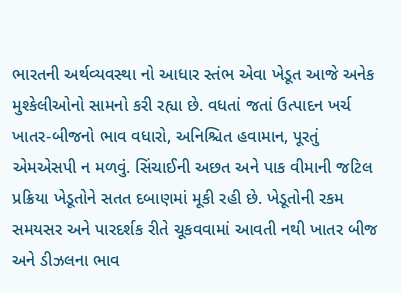ભારતની અર્થવ્યવસ્થા નો આધાર સ્તંભ એવા ખેડૂત આજે અનેક મુશ્કેલીઓનો સામનો કરી રહ્યા છે. વધતાં જતાં ઉત્પાદન ખર્ચ ખાતર-બીજનો ભાવ વધારો, અનિશ્ચિત હવામાન, પૂરતું એમએસપી ન મળવું. સિંચાઈની અછત અને પાક વીમાની જટિલ પ્રક્રિયા ખેડૂતોને સતત દબાણમાં મૂકી રહી છે. ખેડૂતોની રકમ સમયસર અને પારદર્શક રીતે ચૂકવવામાં આવતી નથી ખાતર બીજ અને ડીઝલના ભાવ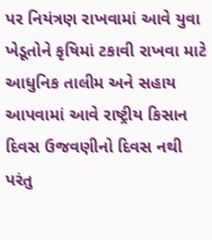પર નિયંત્રણ રાખવામાં આવે યુવા ખેડૂતોને કૃષિમાં ટકાવી રાખવા માટે આધુનિક તાલીમ અને સહાય આપવામાં આવે રાષ્ટ્રીય કિસાન દિવસ ઉજવણીનો દિવસ નથી પરંતુ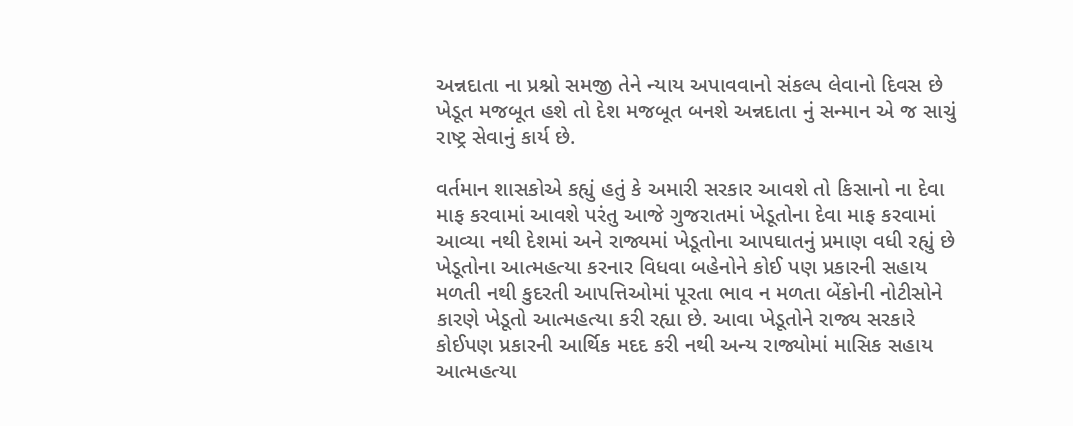અન્નદાતા ના પ્રશ્નો સમજી તેને ન્યાય અપાવવાનો સંકલ્પ લેવાનો દિવસ છે ખેડૂત મજબૂત હશે તો દેશ મજબૂત બનશે અન્નદાતા નું સન્માન એ જ સાચું રાષ્ટ્ર સેવાનું કાર્ય છે.

વર્તમાન શાસકોએ કહ્યું હતું કે અમારી સરકાર આવશે તો કિસાનો ના દેવા માફ કરવામાં આવશે પરંતુ આજે ગુજરાતમાં ખેડૂતોના દેવા માફ કરવામાં આવ્યા નથી દેશમાં અને રાજ્યમાં ખેડૂતોના આપઘાતનું પ્રમાણ વધી રહ્યું છે ખેડૂતોના આત્મહત્યા કરનાર વિધવા બહેનોને કોઈ પણ પ્રકારની સહાય મળતી નથી કુદરતી આપત્તિઓમાં પૂરતા ભાવ ન મળતા બેંકોની નોટીસોને કારણે ખેડૂતો આત્મહત્યા કરી રહ્યા છે. આવા ખેડૂતોને રાજ્ય સરકારે કોઈપણ પ્રકારની આર્થિક મદદ કરી નથી અન્ય રાજ્યોમાં માસિક સહાય આત્મહત્યા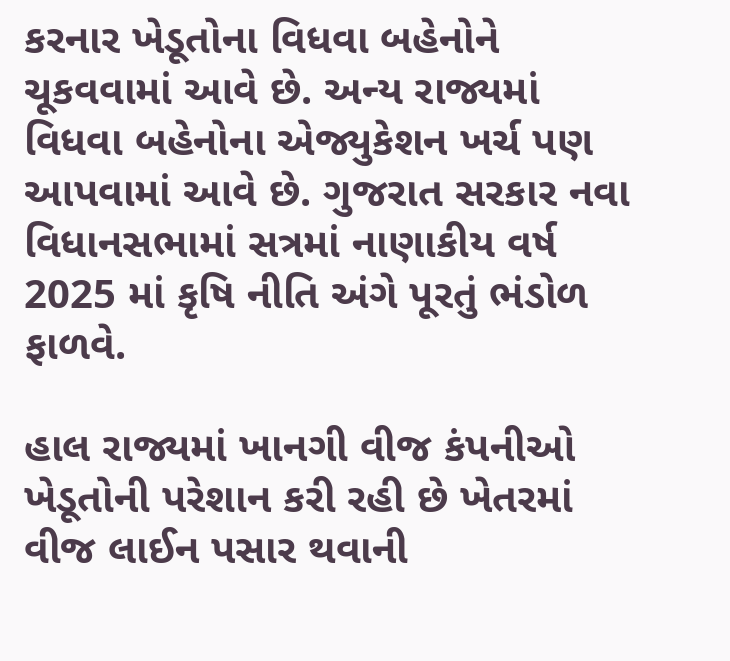કરનાર ખેડૂતોના વિધવા બહેનોને ચૂકવવામાં આવે છે. અન્ય રાજ્યમાં વિધવા બહેનોના એજ્યુકેશન ખર્ચ પણ આપવામાં આવે છે. ગુજરાત સરકાર નવા વિધાનસભામાં સત્રમાં નાણાકીય વર્ષ 2025 માં કૃષિ નીતિ અંગે પૂરતું ભંડોળ ફાળવે.

હાલ રાજ્યમાં ખાનગી વીજ કંપનીઓ ખેડૂતોની પરેશાન કરી રહી છે ખેતરમાં વીજ લાઈન પસાર થવાની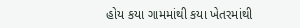હોય કયા ગામમાંથી કયા ખેતરમાંથી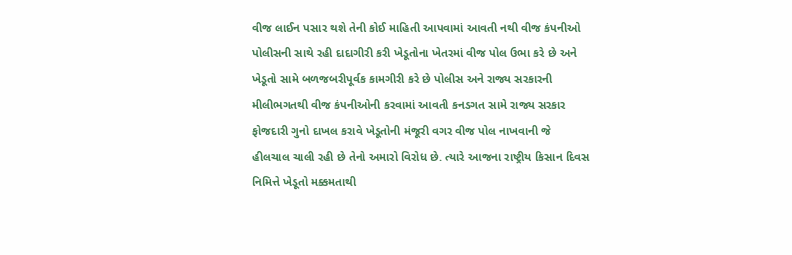વીજ લાઈન પસાર થશે તેની કોઈ માહિતી આપવામાં આવતી નથી વીજ કંપનીઓ પોલીસની સાથે રહી દાદાગીરી કરી ખેડૂતોના ખેતરમાં વીજ પોલ ઉભા કરે છે અને ખેડૂતો સામે બળજબરીપૂર્વક કામગીરી કરે છે પોલીસ અને રાજ્ય સરકારની મીલીભગતથી વીજ કંપનીઓની કરવામાં આવતી કનડગત સામે રાજ્ય સરકાર ફોજદારી ગુનો દાખલ કરાવે ખેડૂતોની મંજૂરી વગર વીજ પોલ નાખવાની જે હીલચાલ ચાલી રહી છે તેનો અમારો વિરોધ છે. ત્યારે આજના રાષ્ટ્રીય કિસાન દિવસ નિમિત્તે ખેડૂતો મક્કમતાથી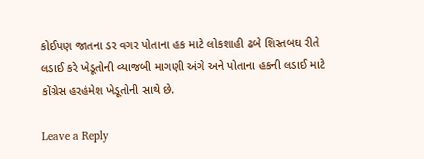કોઈપણ જાતના ડર વગર પોતાના હક માટે લોકશાહી ઢબે શિસ્તબઘ રીતે લડાઈ કરે ખેડૂતોની વ્યાજબી માગણી અંગે અને પોતાના હકની લડાઈ માટે કોંગ્રેસ હરહંમેશ ખેડૂતોની સાથે છે.

Leave a Reply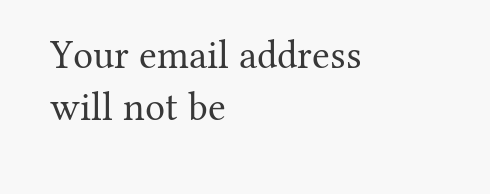Your email address will not be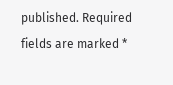published. Required fields are marked *